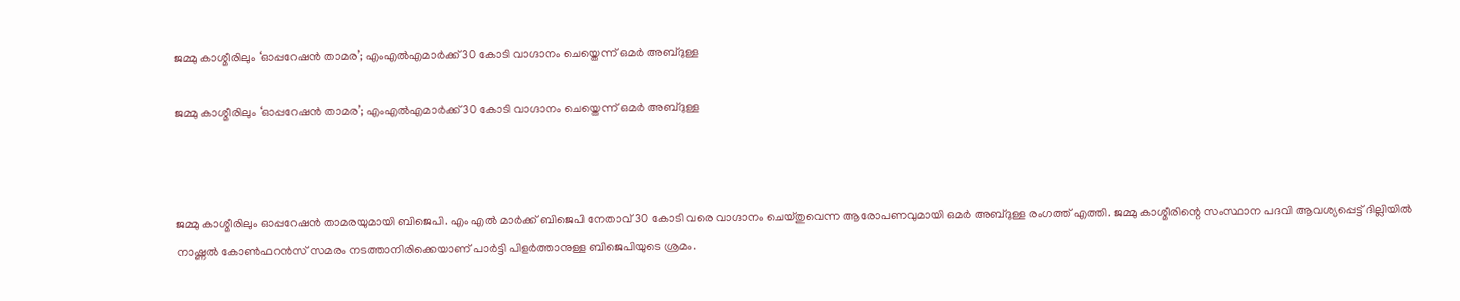ജമ്മു കാശ്മീരിലും ‘ഓപ്പറേഷൻ താമര’; എംഎൽഎമാർക്ക് 30 കോടി വാഗ്ദാനം ചെയ്തെന്ന് ഒമർ അബ്ദുള്ള

ജമ്മു കാശ്മീരിലും ‘ഓപ്പറേഷൻ താമര’; എംഎൽഎമാർക്ക് 30 കോടി വാഗ്ദാനം ചെയ്തെന്ന് ഒമർ അബ്ദുള്ള



ജമ്മു കാശ്മീരിലും ഓപ്പറേഷൻ താമരയുമായി ബിജെപി. എം എൽ മാർക്ക് ബിജെപി നേതാവ് 30 കോടി വരെ വാഗ്ദാനം ചെയ്തുവെന്ന ആരോപണവുമായി ഒമർ അബ്ദുള്ള രംഗത്ത് എത്തി. ജമ്മു കാശ്മീരിന്റെ സംസ്ഥാന പദവി ആവശ്യപ്പെട്ട് ദില്ലിയിൽ നാഷ്ണൽ കോൺഫറൻസ് സമരം നടത്താനിരിക്കെയാണ് പാർട്ടി പിളർത്താനുള്ള ബിജെപിയുടെ ശ്രമം.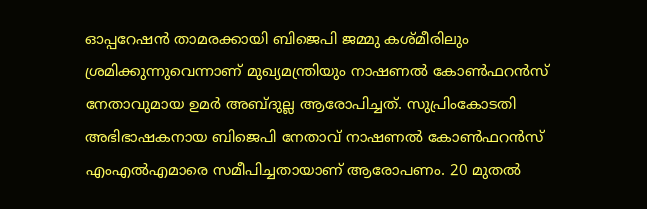ഓപ്പറേഷന്‍ താമരക്കായി ബിജെപി ജമ്മു കശ്മീരിലും ശ്രമിക്കുന്നുവെന്നാണ് മുഖ്യമന്ത്രിയും നാഷണല്‍ കോണ്‍ഫറന്‍സ് നേതാവുമായ ഉമർ അബ്ദുല്ല ആരോപിച്ചത്. സുപ്രിംകോടതി അഭിഭാഷകനായ ബിജെപി നേതാവ് നാഷണല്‍ കോണ്‍ഫറന്‍സ് എംഎല്‍എമാരെ സമീപിച്ചതായാണ് ആരോപണം. 20 മുതല്‍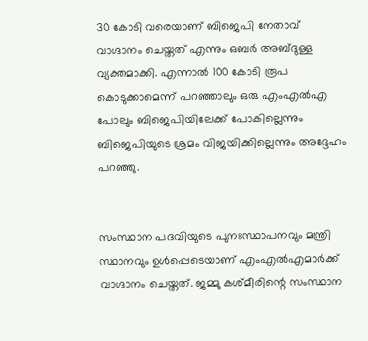30 കോടി വരെയാണ് ബിജെപി നേതാവ് വാഗ്ദാനം ചെയ്തത് എന്നും ഒബർ അബ്ദുള്ള വ്യക്തമാക്കി. എന്നാൽ 100 കോടി രൂപ കൊടുക്കാമെന്ന് പറഞ്ഞാലും ഒരു എംഎല്‍എ പോലും ബിജെപിയിലേക്ക് പോകില്ലെന്നും ബിജെപിയുടെ ശ്രമം വിജയിക്കില്ലെന്നും അദ്ദേഹം പറഞ്ഞു.


സംസ്ഥാന പദവിയുടെ പുനഃസ്ഥാപനവും മന്ത്രി സ്ഥാനവും ഉള്‍പ്പെടെയാണ് എംഎല്‍എമാര്‍ക്ക് വാഗ്ദാനം ചെയ്തത്. ജമ്മു കശ്മീരിന്റെ സംസ്ഥാന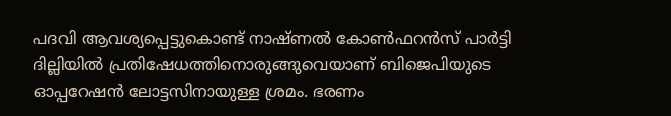പദവി ആവശ്യപ്പെട്ടുകൊണ്ട് നാഷ്ണൽ കോൺഫറൻസ് പാർട്ടി ദില്ലിയിൽ പ്രതിഷേധത്തിനൊരുങ്ങുവെയാണ് ബിജെപിയുടെ ഓപ്പറേഷൻ ലോട്ടസിനായുള്ള ശ്രമം. ഭരണം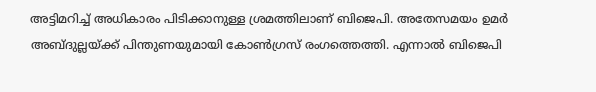അട്ടിമറിച്ച് അധികാരം പിടിക്കാനുള്ള ശ്രമത്തിലാണ് ബിജെപി. അതേസമയം ഉമർ അബ്ദുല്ലയ്ക്ക് പിന്തുണയുമായി കോണ്‍ഗ്രസ് രംഗത്തെത്തി. എന്നാല്‍ ബിജെപി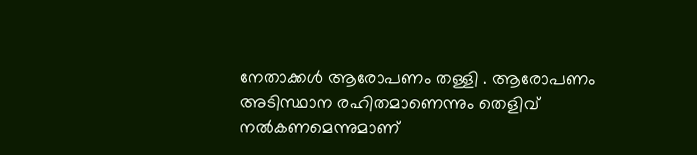നേതാക്കൾ ആരോപണം തള്ളി . ആരോപണം അടിസ്ഥാന രഹിതമാണെന്നും തെളിവ് നൽകണമെന്നുമാണ്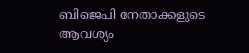ബിജെപി നേതാക്കളുടെ ആവശ്യം